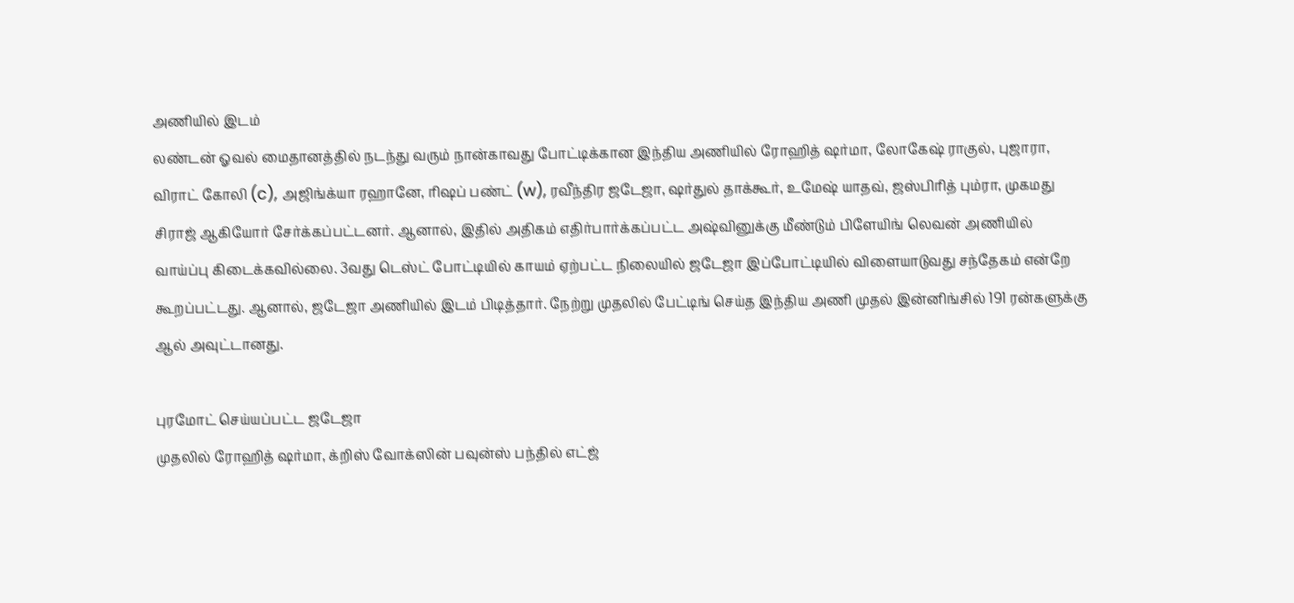அணியில் இடம்
லண்டன் ஓவல் மைதானத்தில் நடந்து வரும் நான்காவது போட்டிக்கான இந்திய அணியில் ரோஹித் ஷர்மா, லோகேஷ் ராகுல், புஜாரா, விராட் கோலி (c), அஜிங்க்யா ரஹானே, ரிஷப் பண்ட் (w), ரவீந்திர ஜடேஜா, ஷர்துல் தாக்கூர், உமேஷ் யாதவ், ஜஸ்பிரித் பும்ரா, முகமது சிராஜ் ஆகியோர் சேர்க்கப்பட்டனர். ஆனால், இதில் அதிகம் எதிர்பார்க்கப்பட்ட அஷ்வினுக்கு மீண்டும் பிளேயிங் லெவன் அணியில் வாய்ப்பு கிடைக்கவில்லை. 3வது டெஸ்ட் போட்டியில் காயம் ஏற்பட்ட நிலையில் ஜடேஜா இப்போட்டியில் விளையாடுவது சந்தேகம் என்றே கூறப்பட்டது. ஆனால், ஜடேஜா அணியில் இடம் பிடித்தார். நேற்று முதலில் பேட்டிங் செய்த இந்திய அணி முதல் இன்னிங்சில் 191 ரன்களுக்கு ஆல் அவுட்டானது.

புரமோட் செய்யப்பட்ட ஜடேஜா
முதலில் ரோஹித் ஷர்மா, க்றிஸ் வோக்ஸின் பவுன்ஸ் பந்தில் எட்ஜ்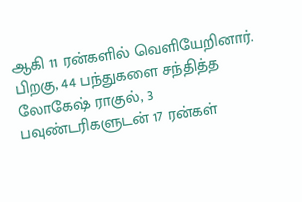ஆகி 11 ரன்களில் வெளியேறினார். பிறகு, 44 பந்துகளை சந்தித்த லோகேஷ் ராகுல், 3 பவுண்டரிகளுடன் 17 ரன்கள்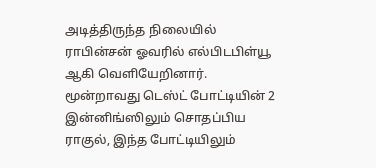அடித்திருந்த நிலையில் ராபின்சன் ஓவரில் எல்பிடபிள்யூ ஆகி வெளியேறினார். மூன்றாவது டெஸ்ட் போட்டியின் 2 இன்னிங்ஸிலும் சொதப்பிய ராகுல், இந்த போட்டியிலும்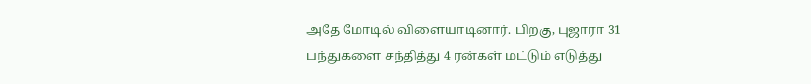அதே மோடில் விளையாடினார். பிறகு, புஜாரா 31 பந்துகளை சந்தித்து 4 ரன்கள் மட்டும் எடுத்து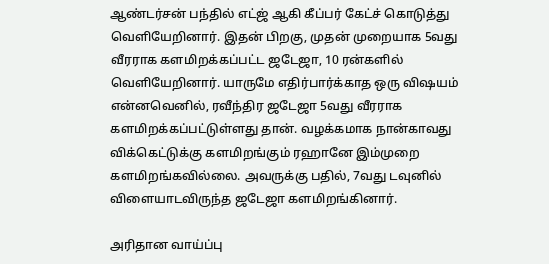ஆண்டர்சன் பந்தில் எட்ஜ் ஆகி கீப்பர் கேட்ச் கொடுத்து வெளியேறினார். இதன் பிறகு, முதன் முறையாக 5வது வீரராக களமிறக்கப்பட்ட ஜடேஜா, 10 ரன்களில் வெளியேறினார். யாருமே எதிர்பார்க்காத ஒரு விஷயம் என்னவெனில், ரவீந்திர ஜடேஜா 5வது வீரராக களமிறக்கப்பட்டுள்ளது தான். வழக்கமாக நான்காவது விக்கெட்டுக்கு களமிறங்கும் ரஹானே இம்முறை களமிறங்கவில்லை. அவருக்கு பதில், 7வது டவுனில் விளையாடவிருந்த ஜடேஜா களமிறங்கினார்.

அரிதான வாய்ப்பு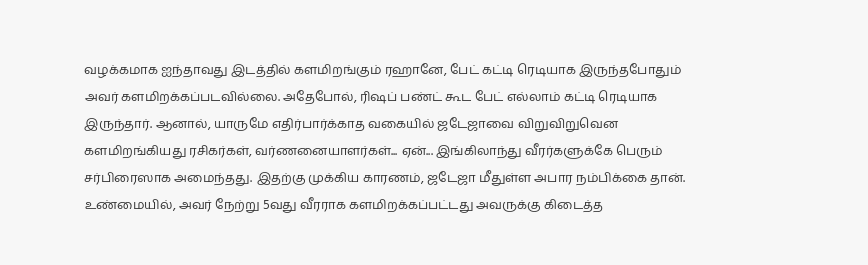வழக்கமாக ஐந்தாவது இடத்தில் களமிறங்கும் ரஹானே, பேட் கட்டி ரெடியாக இருந்தபோதும் அவர் களமிறக்கப்படவில்லை. அதேபோல், ரிஷப் பண்ட் கூட பேட் எல்லாம் கட்டி ரெடியாக இருந்தார். ஆனால், யாருமே எதிர்பார்க்காத வகையில் ஜடேஜாவை விறுவிறுவென களமிறங்கியது ரசிகர்கள், வர்ணனையாளர்கள்... ஏன்... இங்கிலாந்து வீரர்களுக்கே பெரும் சர்பிரைஸாக அமைந்தது. இதற்கு முக்கிய காரணம், ஜடேஜா மீதுள்ள அபார நம்பிக்கை தான். உண்மையில், அவர் நேற்று 5வது வீரராக களமிறக்கப்பட்டது அவருக்கு கிடைத்த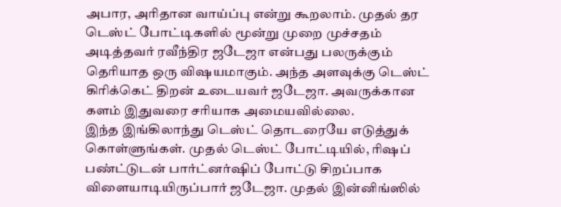அபார, அரிதான வாய்ப்பு என்று கூறலாம். முதல் தர டெஸ்ட் போட்டிகளில் மூன்று முறை முச்சதம் அடித்தவர் ரவீந்திர ஜடேஜா என்பது பலருக்கும் தெரியாத ஒரு விஷயமாகும். அந்த அளவுக்கு டெஸ்ட் கிரிக்கெட் திறன் உடையவர் ஜடேஜா. அவருக்கான களம் இதுவரை சரியாக அமையவில்லை.
இந்த இங்கிலாந்து டெஸ்ட் தொடரையே எடுத்துக் கொள்ளுங்கள். முதல் டெஸ்ட் போட்டியில், ரிஷப் பண்ட்டுடன் பார்ட்னர்ஷிப் போட்டு சிறப்பாக விளையாடியிருப்பார் ஜடேஜா. முதல் இன்னிங்ஸில்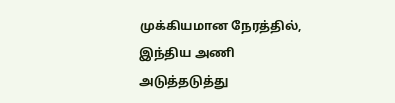முக்கியமான நேரத்தில், இந்திய அணி அடுத்தடுத்து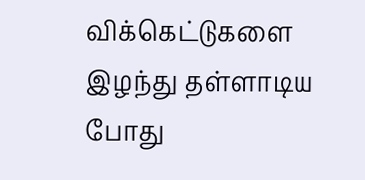விக்கெட்டுகளை இழந்து தள்ளாடிய போது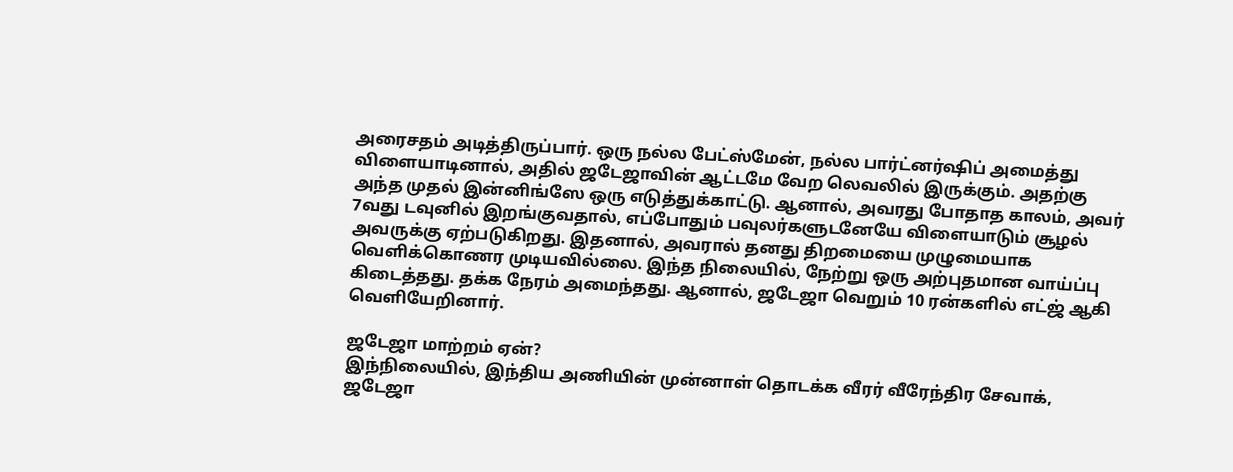அரைசதம் அடித்திருப்பார். ஒரு நல்ல பேட்ஸ்மேன், நல்ல பார்ட்னர்ஷிப் அமைத்து விளையாடினால், அதில் ஜடேஜாவின் ஆட்டமே வேற லெவலில் இருக்கும். அதற்கு அந்த முதல் இன்னிங்ஸே ஒரு எடுத்துக்காட்டு. ஆனால், அவரது போதாத காலம், அவர் 7வது டவுனில் இறங்குவதால், எப்போதும் பவுலர்களுடனேயே விளையாடும் சூழல் அவருக்கு ஏற்படுகிறது. இதனால், அவரால் தனது திறமையை முழுமையாக வெளிக்கொணர முடியவில்லை. இந்த நிலையில், நேற்று ஒரு அற்புதமான வாய்ப்பு கிடைத்தது. தக்க நேரம் அமைந்தது. ஆனால், ஜடேஜா வெறும் 10 ரன்களில் எட்ஜ் ஆகி வெளியேறினார்.

ஜடேஜா மாற்றம் ஏன்?
இந்நிலையில், இந்திய அணியின் முன்னாள் தொடக்க வீரர் வீரேந்திர சேவாக், ஜடேஜா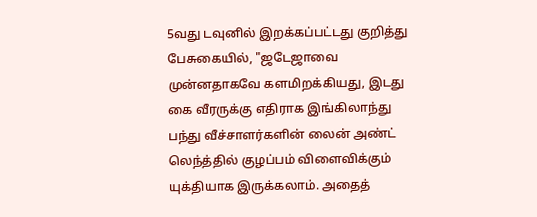5வது டவுனில் இறக்கப்பட்டது குறித்து பேசுகையில், "ஜடேஜாவை முன்னதாகவே களமிறக்கியது, இடது கை வீரருக்கு எதிராக இங்கிலாந்து பந்து வீச்சாளர்களின் லைன் அண்ட் லெந்த்தில் குழப்பம் விளைவிக்கும் யுக்தியாக இருக்கலாம். அதைத்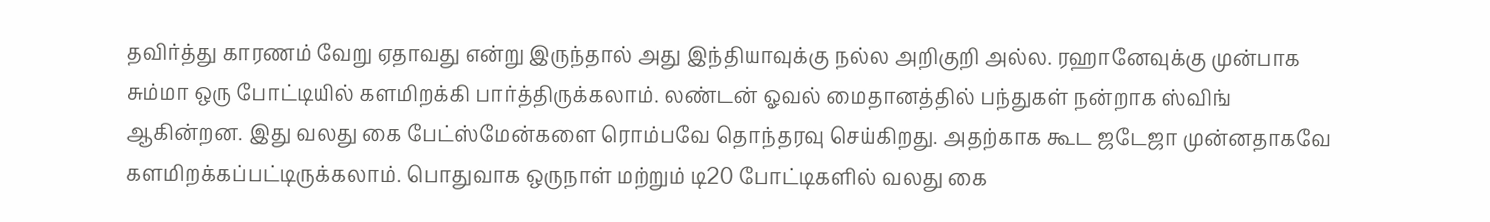தவிர்த்து காரணம் வேறு ஏதாவது என்று இருந்தால் அது இந்தியாவுக்கு நல்ல அறிகுறி அல்ல. ரஹானேவுக்கு முன்பாக சும்மா ஒரு போட்டியில் களமிறக்கி பார்த்திருக்கலாம். லண்டன் ஓவல் மைதானத்தில் பந்துகள் நன்றாக ஸ்விங் ஆகின்றன. இது வலது கை பேட்ஸ்மேன்களை ரொம்பவே தொந்தரவு செய்கிறது. அதற்காக கூட ஜடேஜா முன்னதாகவே களமிறக்கப்பட்டிருக்கலாம். பொதுவாக ஒருநாள் மற்றும் டி20 போட்டிகளில் வலது கை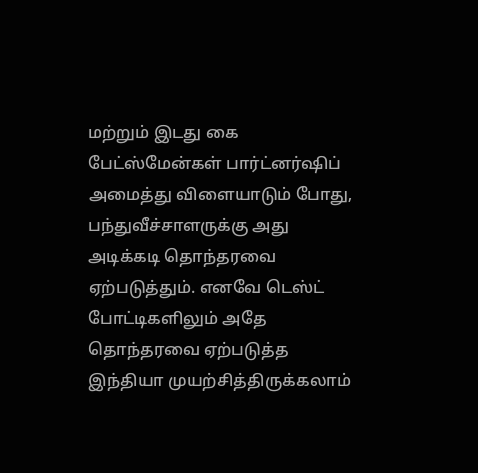மற்றும் இடது கை பேட்ஸ்மேன்கள் பார்ட்னர்ஷிப் அமைத்து விளையாடும் போது, பந்துவீச்சாளருக்கு அது அடிக்கடி தொந்தரவை ஏற்படுத்தும். எனவே டெஸ்ட் போட்டிகளிலும் அதே தொந்தரவை ஏற்படுத்த இந்தியா முயற்சித்திருக்கலாம்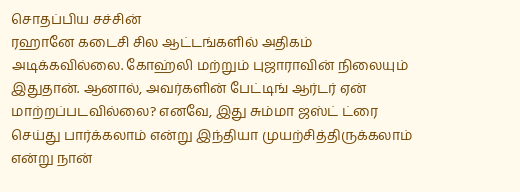சொதப்பிய சச்சின்
ரஹானே கடைசி சில ஆட்டங்களில் அதிகம் அடிக்கவில்லை. கோஹ்லி மற்றும் புஜாராவின் நிலையும் இதுதான். ஆனால், அவர்களின் பேட்டிங் ஆர்டர் ஏன் மாற்றப்படவில்லை? எனவே, இது சும்மா ஜஸ்ட் ட்ரை செய்து பார்க்கலாம் என்று இந்தியா முயற்சித்திருக்கலாம் என்று நான்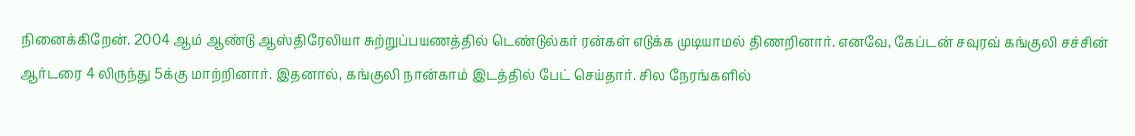நினைக்கிறேன். 2004 ஆம் ஆண்டு ஆஸ்திரேலியா சுற்றுப்பயணத்தில் டெண்டுல்கர் ரன்கள் எடுக்க முடியாமல் திணறினார். எனவே, கேப்டன் சவுரவ் கங்குலி சச்சின் ஆர்டரை 4 லிருந்து 5க்கு மாற்றினார். இதனால், கங்குலி நான்காம் இடத்தில் பேட் செய்தார். சில நேரங்களில்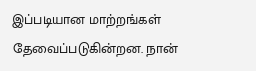இப்படியான மாற்றங்கள் தேவைப்படுகின்றன. நான்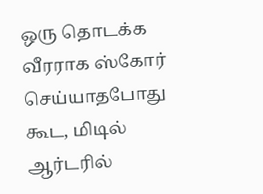ஒரு தொடக்க வீரராக ஸ்கோர் செய்யாதபோது கூட, மிடில் ஆர்டரில்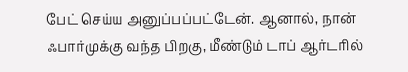பேட் செய்ய அனுப்பப்பட்டேன். ஆனால், நான் ஃபார்முக்கு வந்த பிறகு, மீண்டும் டாப் ஆர்டரில்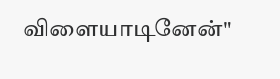விளையாடினேன்"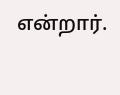என்றார்.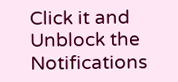Click it and Unblock the Notifications